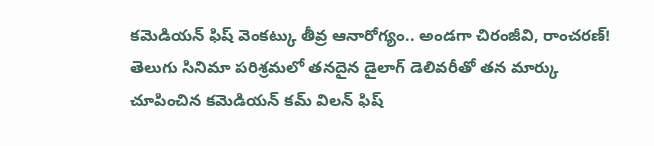కమెడియన్ ఫిష్ వెంకట్కు తీవ్ర ఆనారోగ్యం.. అండగా చిరంజీవి, రాంచరణ్!
తెలుగు సినిమా పరిశ్రమలో తనదైన డైలాగ్ డెలివరీతో తన మార్కు చూపించిన కమెడియన్ కమ్ విలన్ ఫిష్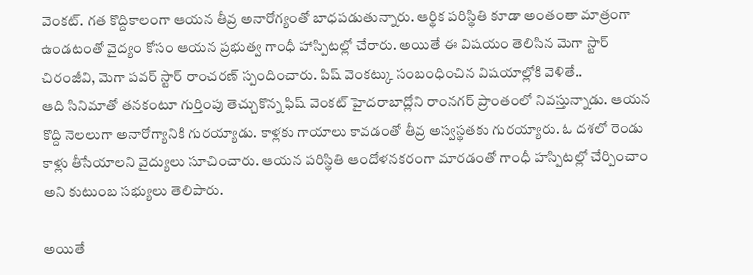వెంకట్. గత కొద్దికాలంగా ఆయన తీవ్ర అనారోగ్యంతో బాధపడుతున్నారు. ఆర్థిక పరిస్థితి కూడా అంతంతా మాత్రంగా ఉండటంతో వైద్యం కోసం ఆయన ప్రభుత్వ గాంధీ హాస్పిటల్లో చేరారు. అయితే ఈ విషయం తెలిసిన మెగా స్టార్ చిరంజీవి, మెగా పవర్ స్టార్ రాంచరణ్ స్పందించారు. పిష్ వెంకట్కు సంబంధించిన విషయాల్లోకి వెళితే..
ఆది సినిమాతో తనకంటూ గుర్తింపు తెచ్చుకొన్న ఫిష్ వెంకట్ హైదరాబాద్లోని రాంనగర్ ప్రాంతంలో నివస్తున్నాడు. ఆయన కొద్ది నెలలుగా అనారోగ్యానికి గురయ్యాడు. కాళ్లకు గాయాలు కావడంతో తీవ్ర అస్వస్థతకు గురయ్యారు. ఓ దశలో రెండు కాళ్లు తీసేయాలని వైద్యులు సూచించారు. ఆయన పరిస్థితి ఆందోళనకరంగా మారడంతో గాంధీ హస్పిటల్లో చేర్పించాం అని కుటుంబ సభ్యులు తెలిపారు.

అయితే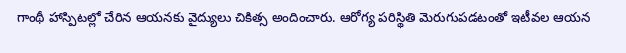గాంథీ హాస్పిటల్లో చేరిన ఆయనకు వైద్యులు చికిత్స అందించారు. ఆరోగ్య పరిస్థితి మెరుగుపడటంతో ఇటీవల ఆయన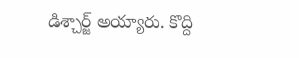డిశ్చార్జ్ అయ్యారు. కొద్ది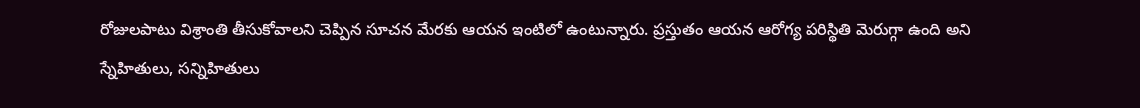రోజులపాటు విశ్రాంతి తీసుకోవాలని చెప్పిన సూచన మేరకు ఆయన ఇంటిలో ఉంటున్నారు. ప్రస్తుతం ఆయన ఆరోగ్య పరిస్థితి మెరుగ్గా ఉంది అని స్నేహితులు, సన్నిహితులు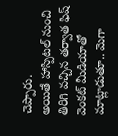చెప్పారు.
అయితే హాస్పిటల్ నుంచి తిరిగి వచ్చిన తర్వాత ఫిష్ వెంకట్ మీడియాతో మాట్లాడుతూ.. మెగా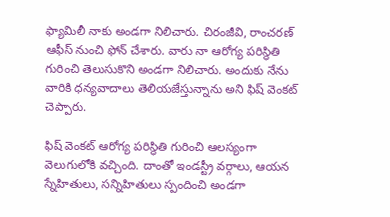ఫ్యామిలీ నాకు అండగా నిలిచారు. చిరంజీవి, రాంచరణ్ ఆఫీస్ నుంచి ఫోన్ చేశారు. వారు నా ఆరోగ్య పరిస్థితి గురించి తెలుసుకొని అండగా నిలిచారు. అందుకు నేను వారికి ధన్యవాదాలు తెలియజేస్తున్నాను అని ఫిష్ వెంకట్ చెప్పారు.

ఫిష్ వెంకట్ ఆరోగ్య పరిస్థితి గురించి ఆలస్యంగా వెలుగులోకి వచ్చింది. దాంతో ఇండస్ట్రీ వర్గాలు, ఆయన స్నేహితులు, సన్నిహితులు స్పందించి అండగా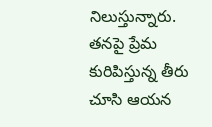నిలుస్తున్నారు. తనపై ప్రేమ కురిపిస్తున్న తీరు చూసి ఆయన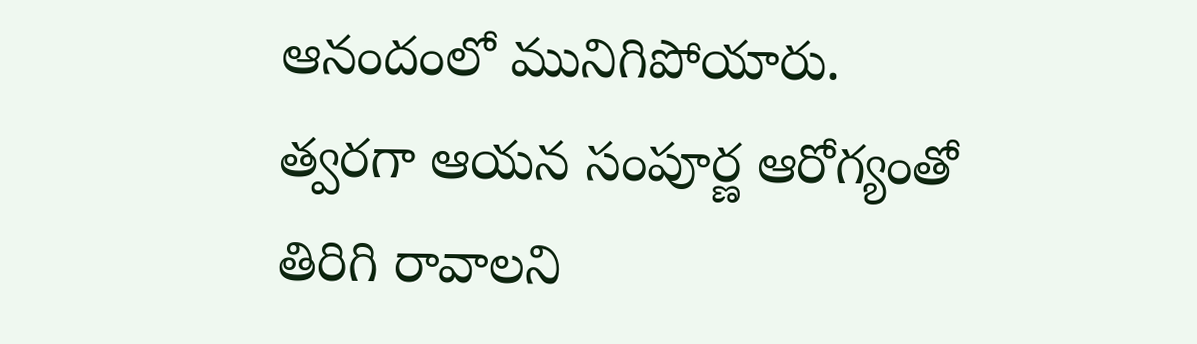ఆనందంలో మునిగిపోయారు. త్వరగా ఆయన సంపూర్ణ ఆరోగ్యంతో తిరిగి రావాలని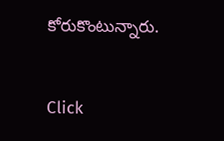కోరుకొంటున్నారు.


Click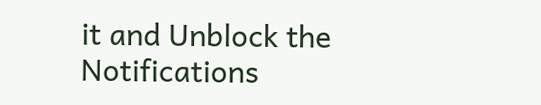it and Unblock the Notifications